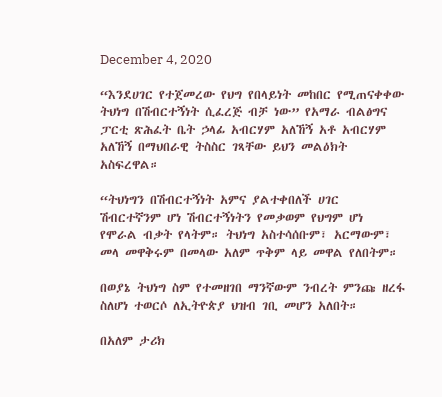December 4, 2020

“እንደሀገር የተጀመረው የህግ የበላይነት መከበር የሚጠናቀቀው ትህነግ በሽብርተኝነት ሲፈረጅ ብቻ ነው” የአማራ ብልፅግና ፓርቲ ጽሕፈት ቤት ኃላፊ አብርሃም አለኸኝ አቶ አብርሃም አለኸኝ በማህበራዊ ትስስር ገጻቸው ይህን መልዕክት አስፍረዋል።

“ትህነግን በሽብርተኝነት አምና ያልተቀበለች ሀገር ሽብርተኛንም ሆነ ሽብርተኝነትን የመቃወም የህግም ሆነ የሞራል ብቃት የላትም። ትህነግ አስተሳሰቡም፣ አርማውም፣ መላ መዋቅሩም በመላው አለም ጥቅም ላይ መዋል የለበትም።

በወያኔ ትህነግ ስም የተመዘገበ ማንኛውም ንብረት ምንጩ ዘረፋ ስለሆነ ተወርሶ ለኢትዮጵያ ህዝብ ገቢ መሆን አለበት።

በአለም ታሪክ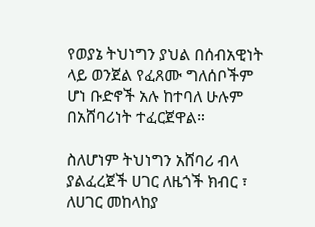የወያኔ ትህነግን ያህል በሰብአዊነት ላይ ወንጀል የፈጸሙ ግለሰቦችም ሆነ ቡድኖች አሉ ከተባለ ሁሉም በአሸባሪነት ተፈርጀዋል።

ስለሆነም ትህነግን አሸባሪ ብላ ያልፈረጀች ሀገር ለዜጎች ክብር ፣ ለሀገር መከላከያ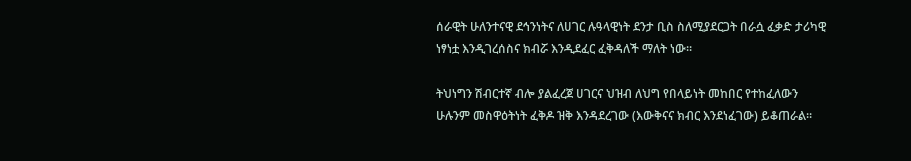ሰራዊት ሁለንተናዊ ደኅንነትና ለሀገር ሉዓላዊነት ደንታ ቢስ ስለሚያደርጋት በራሷ ፈቃድ ታሪካዊ ነፃነቷ እንዲገረሰስና ክብሯ እንዲደፈር ፈቅዳለች ማለት ነው።

ትህነግን ሽብርተኛ ብሎ ያልፈረጀ ሀገርና ህዝብ ለህግ የበላይነት መከበር የተከፈለውን ሁሉንም መስዋዕትነት ፈቅዶ ዝቅ እንዳደረገው (እውቅናና ክብር እንደነፈገው) ይቆጠራል።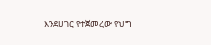እንደሀገር የተጀመረው የህግ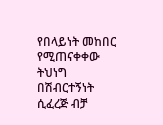የበላይነት መከበር የሚጠናቀቀው ትህነግ በሽብርተኝነት ሲፈረጅ ብቻ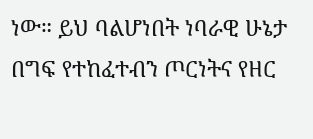ነው። ይህ ባልሆነበት ነባራዊ ሁኔታ በግፍ የተከፈተብን ጦርነትና የዘር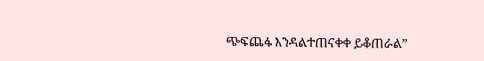ጭፍጨፋ እንዳልተጠናቀቀ ይቆጠራል”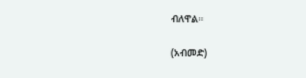ብለዋል።

(አብመድ)